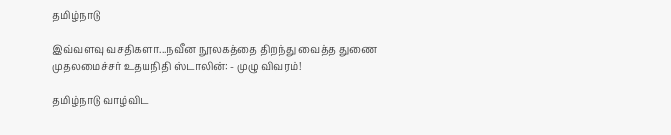தமிழ்நாடு

இவ்வளவு வசதிகளா...நவீன நூலகத்தை திறந்து வைத்த துணை முதலமைச்சர் உதயநிதி ஸ்டாலின்: - முழு விவரம்!

தமிழ்நாடு வாழ்விட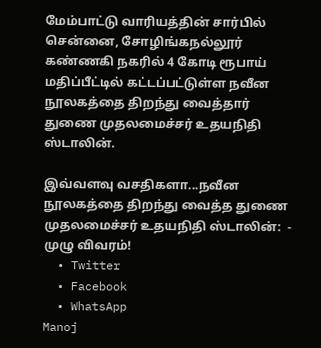மேம்பாட்டு வாரியத்தின் சார்பில் சென்னை, சோழிங்கநல்லூர் கண்ணகி நகரில் 4 கோடி ரூபாய் மதிப்பீட்டில் கட்டப்பட்டுள்ள நவீன நூலகத்தை திறந்து வைத்தார் துணை முதலமைச்சர் உதயநிதி ஸ்டாலின்.

இவ்வளவு வசதிகளா...நவீன நூலகத்தை திறந்து வைத்த துணை முதலமைச்சர் உதயநிதி ஸ்டாலின்:  - முழு விவரம்!
  • Twitter
  • Facebook
  • WhatsApp
Manoj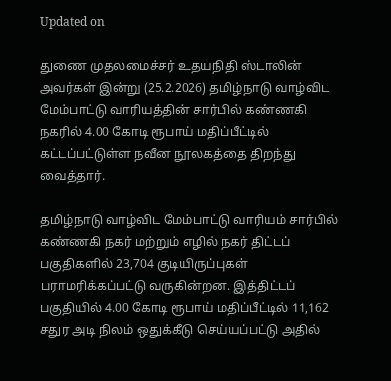Updated on

துணை முதலமைச்சர் உதயநிதி ஸ்டாலின் அவர்கள் இன்று (25.2.2026) தமிழ்நாடு வாழ்விட மேம்பாட்டு வாரியத்தின் சார்பில் கண்ணகி நகரில் 4.00 கோடி ரூபாய் மதிப்பீட்டில் கட்டப்பட்டுள்ள நவீன நூலகத்தை திறந்து வைத்தார்.

தமிழ்நாடு வாழ்விட மேம்பாட்டு வாரியம் சார்பில் கண்ணகி நகர் மற்றும் எழில் நகர் திட்டப் பகுதிகளில் 23,704 குடியிருப்புகள் பராமரிக்கப்பட்டு வருகின்றன. இத்திட்டப் பகுதியில் 4.00 கோடி ரூபாய் மதிப்பீட்டில் 11,162 சதுர அடி நிலம் ஒதுக்கீடு செய்யப்பட்டு அதில்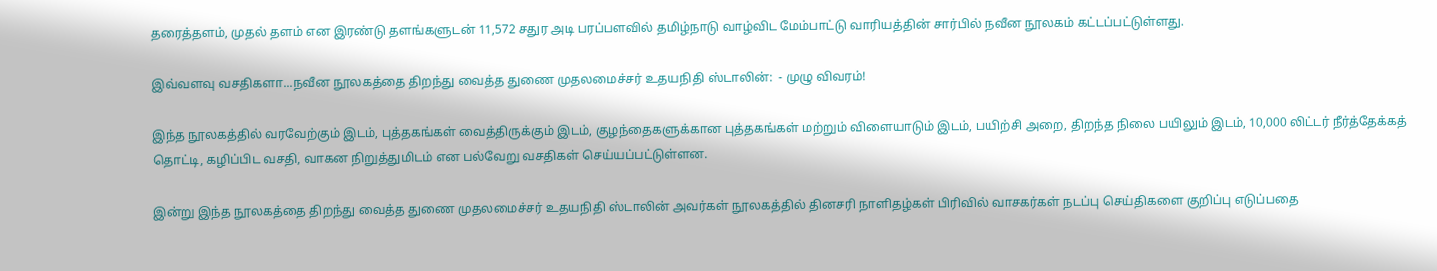தரைத்தளம், முதல் தளம் என இரண்டு தளங்களுடன் 11,572 சதுர அடி பரப்பளவில் தமிழ்நாடு வாழ்விட மேம்பாட்டு வாரியத்தின் சார்பில் நவீன நூலகம் கட்டப்பட்டுள்ளது.

இவ்வளவு வசதிகளா...நவீன நூலகத்தை திறந்து வைத்த துணை முதலமைச்சர் உதயநிதி ஸ்டாலின்:  - முழு விவரம்!

இந்த நூலகத்தில் வரவேற்கும் இடம், புத்தகங்கள் வைத்திருக்கும் இடம், குழந்தைகளுக்கான புத்தகங்கள் மற்றும் விளையாடும் இடம், பயிற்சி அறை, திறந்த நிலை பயிலும் இடம், 10,000 லிட்டர் நீர்த்தேக்கத் தொட்டி, கழிப்பிட வசதி, வாகன நிறுத்துமிடம் என பல்வேறு வசதிகள் செய்யப்பட்டுள்ளன.

இன்று இந்த நூலகத்தை திறந்து வைத்த துணை முதலமைச்சர் உதயநிதி ஸ்டாலின் அவர்கள் நூலகத்தில் தினசரி நாளிதழ்கள் பிரிவில் வாசகர்கள் நடப்பு செய்திகளை குறிப்பு எடுப்பதை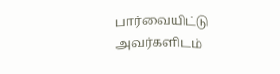பார்வையிட்டு அவர்களிடம்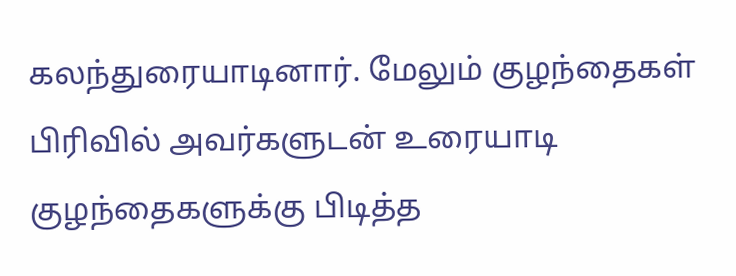கலந்துரையாடினார். மேலும் குழந்தைகள் பிரிவில் அவர்களுடன் உரையாடி குழந்தைகளுக்கு பிடித்த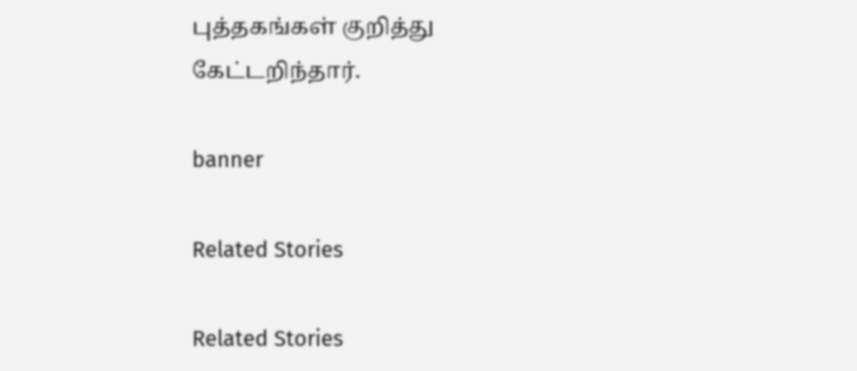புத்தகங்கள் குறித்து கேட்டறிந்தார்.

banner

Related Stories

Related Stories